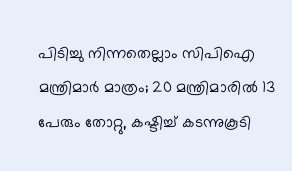പിടിച്ചു നിന്നതെല്ലാം സിപിഐ മന്ത്രിമാർ മാത്രം; 20 മന്ത്രിമാരിൽ 13 പേരും തോറ്റു, കഷ്ടിച്ച് കടന്നുകൂടി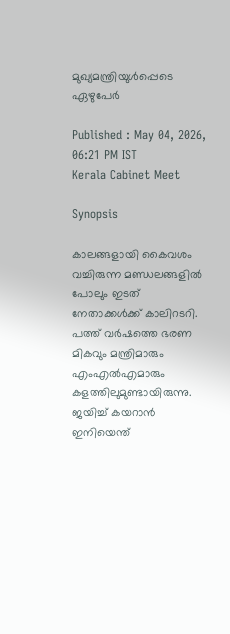മുഖ്യമന്ത്രിയുൾപ്പെടെ ഏഴുപേർ

Published : May 04, 2026, 06:21 PM IST
Kerala Cabinet Meet

Synopsis

കാലങ്ങളായി കൈവശം വച്ചിരുന്ന മണ്ഡലങ്ങളിൽ പോലും ഇടത് നേതാക്കൾക്ക് കാലിറടറി. പത്ത് വർഷത്തെ ഭരണ മികവും മന്ത്രിമാരും എംഎൽഎമാരും കളത്തിലുമുണ്ടായിരുന്നു. ജയിച്ച് കയറാൻ ഇനിയെന്ത്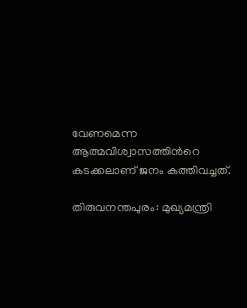വേണമെന്ന ആത്മവിശ്വാസത്തിന്‍റെ കടക്കലാണ് ജനം കത്തിവച്ചത്.

തിരുവനന്തപുരം: മുഖ്യമന്ത്രി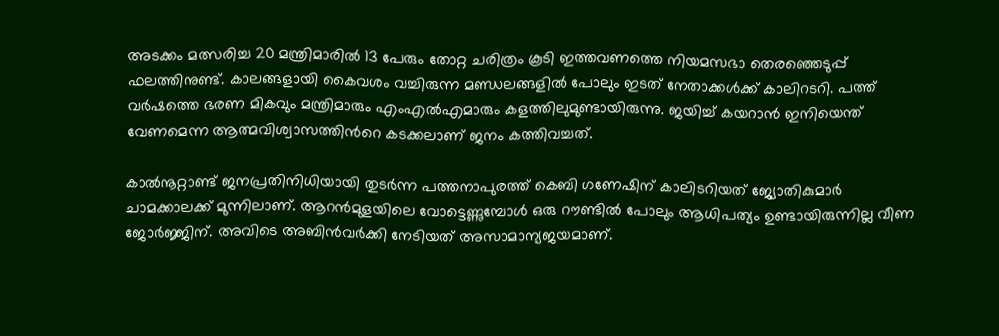അടക്കം മത്സരിച്ച 20 മന്ത്രിമാരിൽ 13 പേരും തോറ്റ ചരിത്രം കൂടി ഇത്തവണത്തെ നിയമസഭാ തെരഞ്ഞെടുപ്പ് ഫലത്തിനുണ്ട്. കാലങ്ങളായി കൈവശം വച്ചിരുന്ന മണ്ഡലങ്ങളിൽ പോലും ഇടത് നേതാക്കൾക്ക് കാലിറടറി. പത്ത് വർഷത്തെ ഭരണ മികവും മന്ത്രിമാരും എംഎൽഎമാരും കളത്തിലുമുണ്ടായിരുന്നു. ജയിച്ച് കയറാൻ ഇനിയെന്ത് വേണമെന്ന ആത്മവിശ്വാസത്തിന്‍റെ കടക്കലാണ് ജനം കത്തിവച്ചത്.

കാൽനൂറ്റാണ്ട് ജനപ്രതിനിധിയായി തുടർന്ന പത്തനാപുരത്ത് കെബി ഗണേഷിന് കാലിടറിയത് ജ്യോതികുമാർ ചാമക്കാലക്ക് മുന്നിലാണ്. ആറൻമുളയിലെ വോട്ടെണ്ണുമ്പോൾ ഒരു റൗണ്ടിൽ പോലും ആധിപത്യം ഉണ്ടായിരുന്നില്ല വീണ ജോർജ്ജിന്. അവിടെ അബിൻവർക്കി നേടിയത് അസാമാന്യജയമാണ്.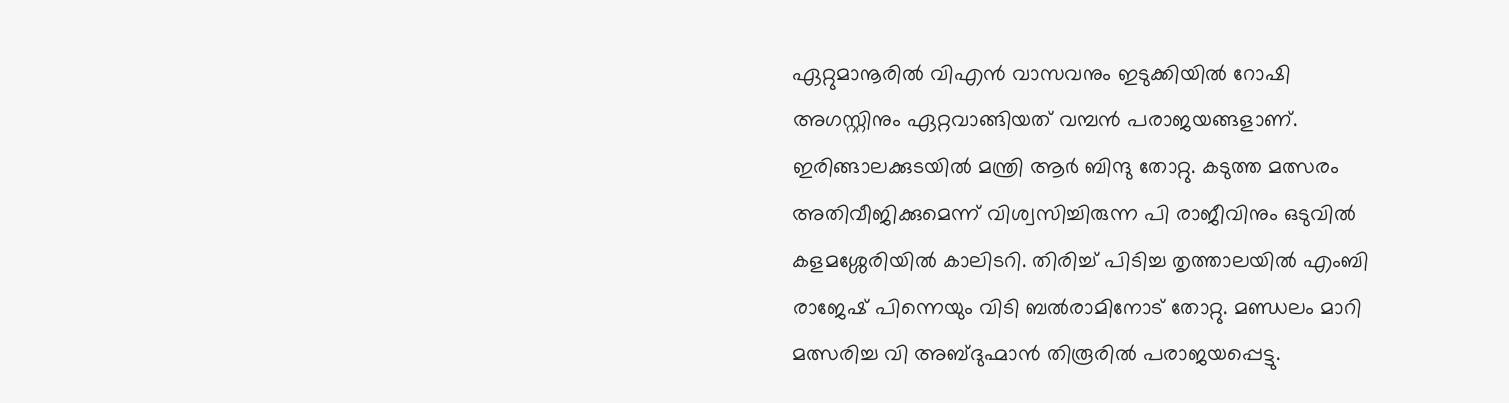ഏറ്റുമാനൂരിൽ വിഎൻ വാസവനും ഇടുക്കിയിൽ റോഷി അഗസ്റ്റിനും ഏറ്റവാങ്ങിയത് വമ്പൻ പരാജയങ്ങളാണ്. ഇരിങ്ങാലക്കുടയിൽ മന്ത്രി ആർ ബിന്ദു തോറ്റു. കടുത്ത മത്സരം അതിവീജിക്കുമെന്ന് വിശ്വസിച്ചിരുന്ന പി രാജീവിനും ഒടുവിൽ കളമശ്ശേരിയിൽ കാലിടറി. തിരിച്ച് പിടിച്ച തൃത്താലയിൽ എംബി രാജേഷ് പിന്നെയും വിടി ബൽരാമിനോട് തോറ്റു. മണ്ഡലം മാറി മത്സരിച്ച വി അബ്ദുഹ്മാൻ തിരൂരിൽ പരാജയപ്പെട്ടു.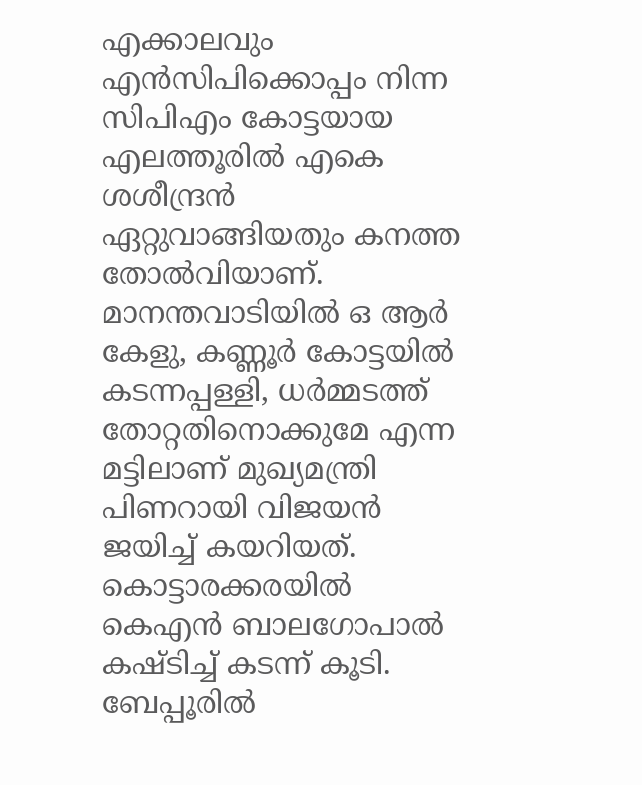എക്കാലവും എൻസിപിക്കൊപ്പം നിന്ന സിപിഎം കോട്ടയായ എലത്തൂരിൽ എകെ ശശീന്ദ്രൻ ഏറ്റുവാങ്ങിയതും കനത്ത തോൽവിയാണ്. മാനന്തവാടിയിൽ ഒ ആർ കേളു, കണ്ണൂർ കോട്ടയിൽ കടന്നപ്പള്ളി, ധർമ്മടത്ത് തോറ്റതിനൊക്കുമേ എന്ന മട്ടിലാണ് മുഖ്യമന്ത്രി പിണറായി വിജയൻ ജയിച്ച് കയറിയത്. കൊട്ടാരക്കരയിൽ കെഎൻ ബാലഗോപാൽ കഷ്ടിച്ച് കടന്ന് കൂടി. ബേപ്പൂരിൽ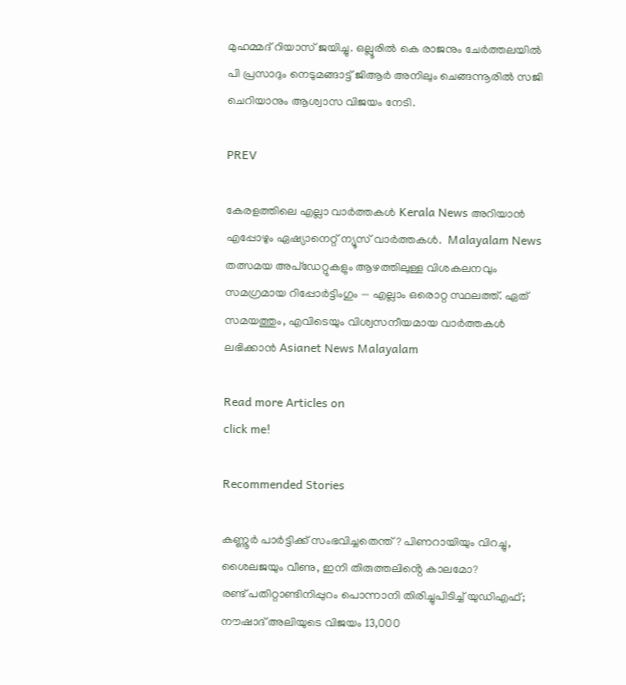മുഹമ്മദ് റിയാസ് ജയിച്ചു. ഒല്ലൂരിൽ കെ രാജനും ചേർത്തലയിൽ പി പ്രസാദും നെടുമങ്ങാട്ട് ജിആർ അനിലും ചെങ്ങന്നൂരിൽ സജി ചെറിയാനും ആശ്വാസ വിജയം നേടി.

PREV

കേരളത്തിലെ എല്ലാ വാർത്തകൾ Kerala News അറിയാൻ  എപ്പോഴും ഏഷ്യാനെറ്റ് ന്യൂസ് വാർത്തകൾ.  Malayalam News   തത്സമയ അപ്‌ഡേറ്റുകളും ആഴത്തിലുള്ള വിശകലനവും സമഗ്രമായ റിപ്പോർട്ടിംഗും — എല്ലാം ഒരൊറ്റ സ്ഥലത്ത്. ഏത് സമയത്തും, എവിടെയും വിശ്വസനീയമായ വാർത്തകൾ ലഭിക്കാൻ Asianet News Malayalam

Read more Articles on
click me!

Recommended Stories

കണ്ണൂര്‍ പാര്‍ട്ടിക്ക് സംഭവിച്ചതെന്ത്? പിണറായിയും വിറച്ചു, ശൈലജയും വീണു, ഇനി തിരുത്തലിൻ്റെ കാലമോ?
രണ്ട് പതിറ്റാണ്ടിനിപ്പുറം പൊന്നാനി തിരിച്ചുപിടിച്ച് യുഡിഎഫ്; നൗഷാദ് അലിയുടെ വിജയം 13,000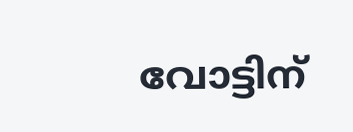വോട്ടിന്